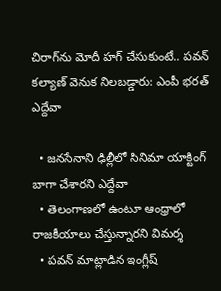చిరాగ్‌ను మోదీ హగ్ చేసుకుంటే.. పవన్ కల్యాణ్ వెనుక నిలబడ్డారు: ఎంపీ భరత్ ఎద్దేవా

  • జనసేనాని ఢిల్లీలో సినిమా యాక్టింగ్ బాగా చేశారని ఎద్దేవా
  • తెలంగాణలో ఉంటూ ఆంధ్రాలో రాజకీయాలు చేస్తున్నారని విమర్శ
  • పవన్ మాట్లాడిన ఇంగ్లీష్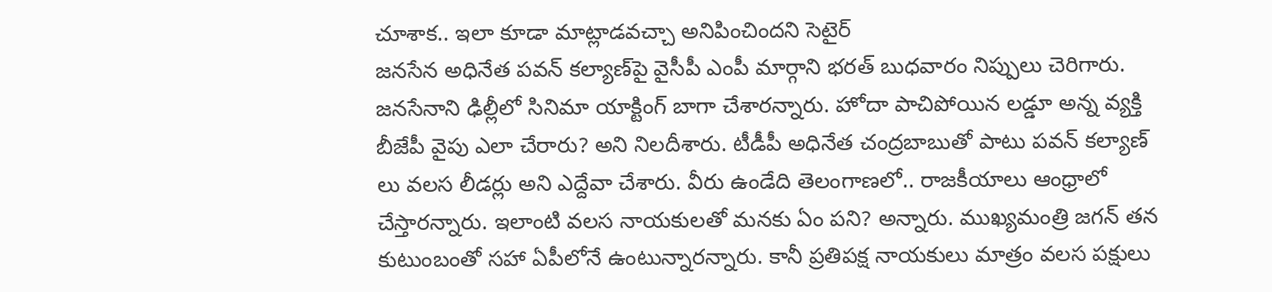చూశాక.. ఇలా కూడా మాట్లాడవచ్చా అనిపించిందని సెటైర్
జనసేన అధినేత పవన్ కల్యాణ్‌పై వైసీపీ ఎంపీ మార్గాని భరత్ బుధవారం నిప్పులు చెరిగారు. జనసేనాని ఢిల్లీలో సినిమా యాక్టింగ్ బాగా చేశారన్నారు. హోదా పాచిపోయిన లడ్డూ అన్న వ్యక్తి బీజేపీ వైపు ఎలా చేరారు? అని నిలదీశారు. టీడీపీ అధినేత చంద్రబాబుతో పాటు పవన్ కల్యాణ్ లు వలస లీడర్లు అని ఎద్దేవా చేశారు. వీరు ఉండేది తెలంగాణలో.. రాజకీయాలు ఆంధ్రాలో చేస్తారన్నారు. ఇలాంటి వలస నాయకులతో మనకు ఏం పని? అన్నారు. ముఖ్యమంత్రి జగన్ తన కుటుంబంతో సహా ఏపీలోనే ఉంటున్నారన్నారు. కానీ ప్రతిపక్ష నాయకులు మాత్రం వలస పక్షులు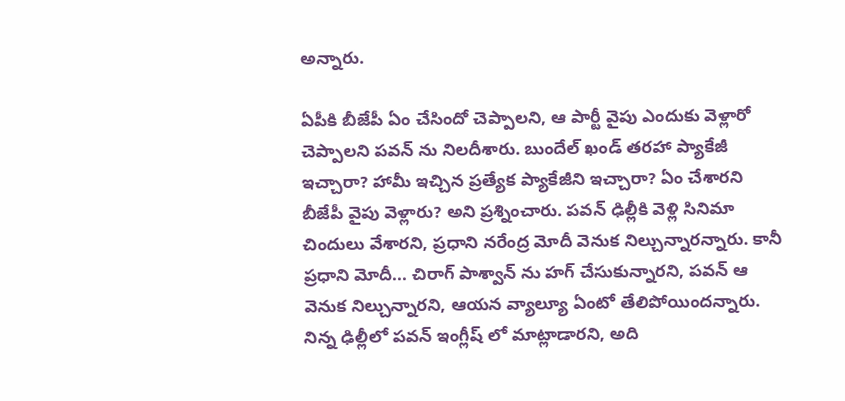అన్నారు.

ఏపీకి బీజేపీ ఏం చేసిందో చెప్పాలని, ఆ పార్టీ వైపు ఎందుకు వెళ్లారో చెప్పాలని పవన్ ను నిలదీశారు. బుందేల్ ఖండ్ తరహా ప్యాకేజీ ఇచ్చారా? హామీ ఇచ్చిన ప్రత్యేక ప్యాకేజీని ఇచ్చారా? ఏం చేశారని బీజేపీ వైపు వెళ్లారు? అని ప్రశ్నించారు. పవన్ ఢిల్లీకి వెళ్లి సినిమా చిందులు వేశారని, ప్రధాని నరేంద్ర మోదీ వెనుక నిల్చున్నారన్నారు. కానీ ప్రధాని మోదీ... చిరాగ్ పాశ్వాన్ ను హగ్ చేసుకున్నారని, పవన్ ఆ వెనుక నిల్చున్నారని, ఆయన వ్యాల్యూ ఏంటో తేలిపోయిందన్నారు. నిన్న ఢిల్లీలో పవన్ ఇంగ్లీష్ లో మాట్లాడారని, అది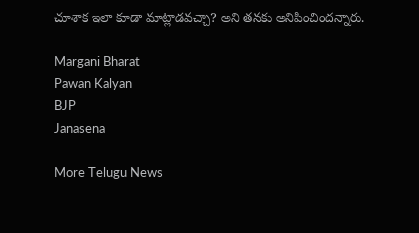చూశాక ఇలా కూడా మాట్లాడవచ్చా? అని తనకు అనిపించిందన్నారు.

Margani Bharat
Pawan Kalyan
BJP
Janasena

More Telugu News